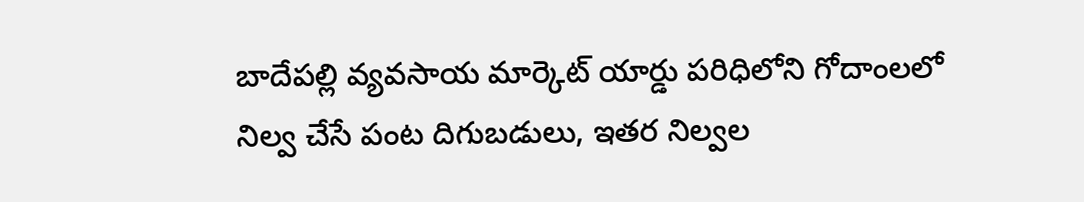బాదేపల్లి వ్యవసాయ మార్కెట్ యార్డు పరిధిలోని గోదాంలలో నిల్వ చేసే పంట దిగుబడులు, ఇతర నిల్వల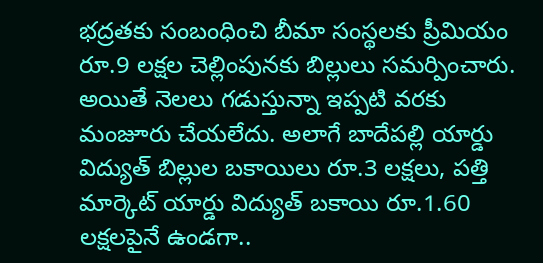భద్రతకు సంబంధించి బీమా సంస్థలకు ప్రీమియం రూ.9 లక్షల చెల్లింపునకు బిల్లులు సమర్పించారు. అయితే నెలలు గడుస్తున్నా ఇప్పటి వరకు మంజూరు చేయలేదు. అలాగే బాదేపల్లి యార్డు విద్యుత్ బిల్లుల బకాయిలు రూ.3 లక్షలు, పత్తి మార్కెట్ యార్డు విద్యుత్ బకాయి రూ.1.60 లక్షలపైనే ఉండగా..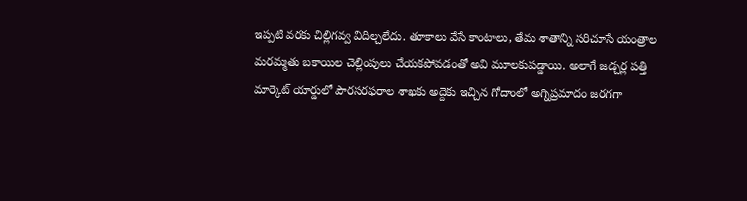ఇప్పటి వరకు చిల్లిగవ్వ విదిల్చలేదు. తూకాలు వేసే కాంటాలు, తేమ శాతాన్ని సరిచూసే యంత్రాల మరమ్మతు బకాయిల చెల్లింపులు చేయకపోవడంతో అవి మూలకుపడ్డాయి. అలాగే జడ్చర్ల పత్తి మార్కెట్ యార్డులో పౌరసరఫరాల శాఖకు అద్దెకు ఇచ్చిన గోదాంలో అగ్నిప్రమాదం జరగగా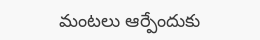మంటలు ఆర్పేందుకు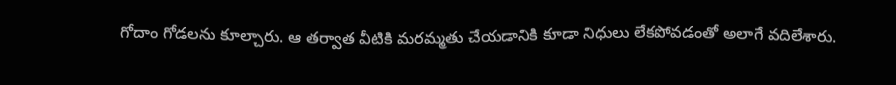గోదాం గోడలను కూల్చారు. ఆ తర్వాత వీటికి మరమ్మతు చేయడానికి కూడా నిధులు లేకపోవడంతో అలాగే వదిలేశారు.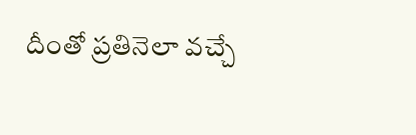దీంతో ప్రతినెలా వచ్చే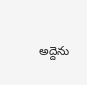అద్దెను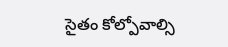సైతం కోల్పోవాల్సి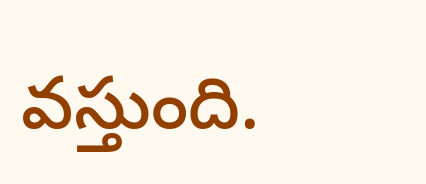వస్తుంది.